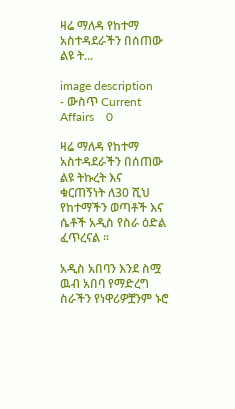ዛሬ ማለዳ የከተማ አስተዳደራችን በሰጠው ልዩ ት...

image description
- ውስጥ Current Affairs    0

ዛሬ ማለዳ የከተማ አስተዳደራችን በሰጠው ልዩ ትኩረት እና ቁርጠኝነት ለ30 ሺህ የከተማችን ወጣቶች እና ሴቶች አዲስ የስራ ዕድል ፈጥረናል ።

አዲስ አበባን እንደ ስሟ ዉብ አበባ የማድረግ ስራችን የነዋሪዎቿንም ኑሮ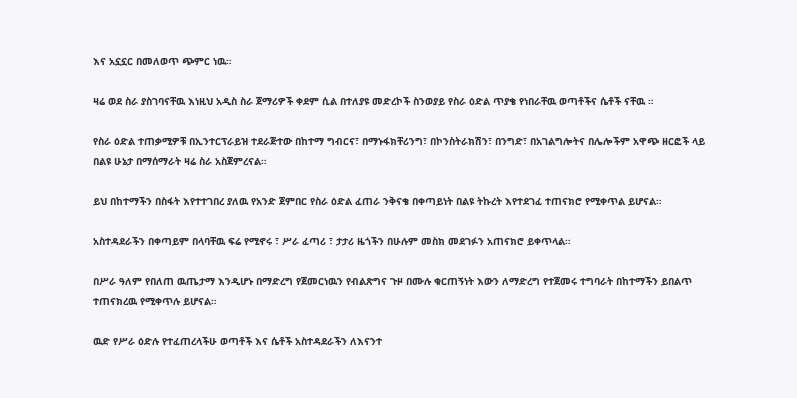እና አኗኗር በመለወጥ ጭምር ነዉ።

ዛሬ ወደ ስራ ያስገባናቸዉ እነዚህ አዲስ ስራ ጀማሪዎች ቀደም ሲል በተለያዩ መድረኮች ስንወያይ የስራ ዕድል ጥያቄ የነበራቸዉ ወጣቶችና ሴቶች ናቸዉ ።

የስራ ዕድል ተጠቃሚዎቹ በኢንተርፕራይዝ ተደራጅተው በከተማ ግብርና፣ በማኑፋክቸሪንግ፣ በኮንስትራክሽን፣ በንግድ፣ በአገልግሎትና በሌሎችም አዋጭ ዘርፎች ላይ በልዩ ሁኔታ በማሰማራት ዛሬ ስራ አስጀምረናል።

ይህ በከተማችን በስፋት እየተተገበረ ያለዉ የአንድ ጀምበር የስራ ዕድል ፈጠራ ንቅናቄ በቀጣይነት በልዩ ትኩረት እየተደገፈ ተጠናክሮ የሚቀጥል ይሆናል።

አስተዳደራችን በቀጣይም በላባቸዉ ፍሬ የሚኖሩ ፣ ሥራ ፈጣሪ ፣ ታታሪ ዜጎችን በሁሉም መስክ መደገፉን አጠናክሮ ይቀጥላል።

በሥራ ዓለም የበለጠ ዉጤታማ እንዲሆኑ በማድረግ የጀመርነዉን የብልጽግና ጉዞ በሙሉ ቁርጠኝነት እውን ለማድረግ የተጀመሩ ተግባራት በከተማችን ይበልጥ ተጠናክረዉ የሚቀጥሉ ይሆናል።

ዉድ የሥራ ዕድሉ የተፈጠረላችሁ ወጣቶች እና ሴቶች አስተዳደራችን ለእናንተ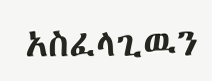አስፈላጊዉን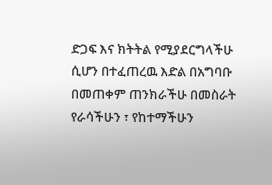ድጋፍ እና ክትትል የሚያደርግላችሁ ሲሆን በተፈጠረዉ እድል በአግባቡ በመጠቀም ጠንክራችሁ በመስራት የራሳችሁን ፣ የከተማችሁን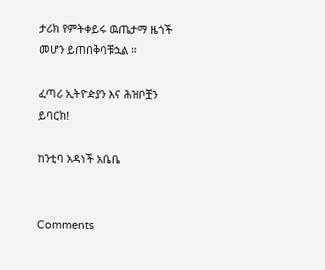ታሪክ የምትቀይሩ ዉጤታማ ዜጎች መሆን ይጠበቅባቹኋል ።

ፈጣሪ ኢትዮዽያን እና ሕዝቦቿን ይባርክ!

ከንቲባ አዳነች አቤቤ


Comments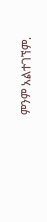ምንም አልተገኘም.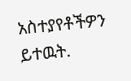አስተያየቶችዎን ይተዉት.